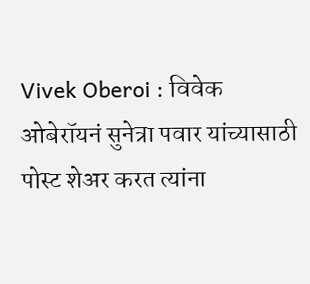Vivek Oberoi : विवेक ओबेरॉयनं सुनेत्रा पवार यांच्यासाठी पोस्ट शेअर करत त्यांना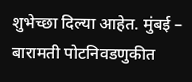शुभेच्छा दिल्या आहेत. मुंबई – बारामती पोटनिवडणुकीत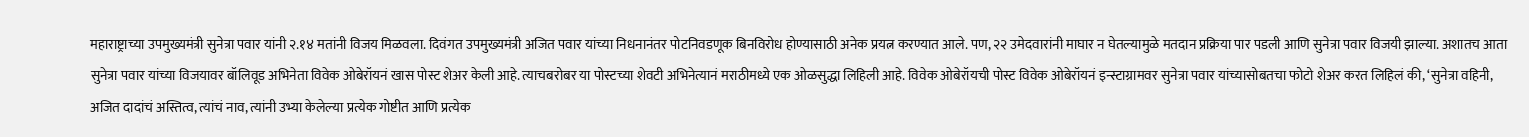महाराष्ट्राच्या उपमुख्यमंत्री सुनेत्रा पवार यांनी २.१४ मतांनी विजय मिळवला. दिवंगत उपमुख्यमंत्री अजित पवार यांच्या निधनानंतर पोटनिवडणूक बिनविरोध होण्यासाठी अनेक प्रयत्न करण्यात आले. पण, २२ उमेदवारांनी माघार न घेतल्यामुळे मतदान प्रक्रिया पार पडली आणि सुनेत्रा पवार विजयी झाल्या. अशातच आता सुनेत्रा पवार यांच्या विजयावर बॉलिवूड अभिनेता विवेक ओबेरॉयनं खास पोस्ट शेअर केली आहे. त्याचबरोबर या पोस्टच्या शेवटी अभिनेत्यानं मराठीमध्ये एक ओळसुद्धा लिहिली आहे. विवेक ओबेरॉयची पोस्ट विवेक ओबेरॉयनं इन्स्टाग्रामवर सुनेत्रा पवार यांच्यासोबतचा फोटो शेअर करत लिहिलं की, ‘सुनेत्रा वहिनी, अजित दादांचं अस्तित्व, त्यांचं नाव, त्यांनी उभ्या केलेल्या प्रत्येक गोष्टीत आणि प्रत्येक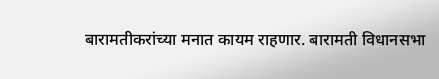बारामतीकरांच्या मनात कायम राहणार. बारामती विधानसभा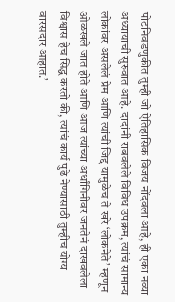पोटनिवडणुकीत तुम्ही जो ऐतिहासिक विजय नोंदवला आहे, ही एका नव्या अध्यायाची सुरुवात आहे. दादांनी राबवलेले विविध उपक्रम, त्यांचं सामान्य लोकांवर असलेलं प्रेम आणि त्यांची जिद्द यामुळेच ते खरे ‘लोकनेते’ म्हणून ओळखले जात होते आणि आज त्यांच्या अर्धांगिनीवर जनतेनं दाखवलेला विश्वास हेच सिद्ध करतो की, त्यांचं कार्य पुढे नेण्यासाठी तुम्हीच योग्य वारसदार आहात.’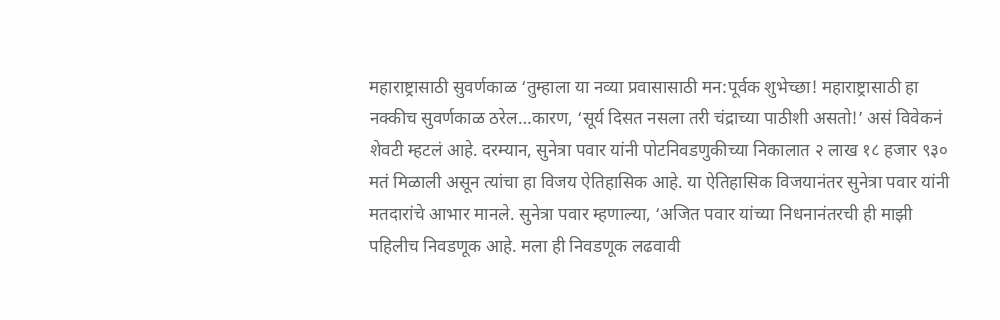महाराष्ट्रासाठी सुवर्णकाळ ‘तुम्हाला या नव्या प्रवासासाठी मन:पूर्वक शुभेच्छा! महाराष्ट्रासाठी हा नक्कीच सुवर्णकाळ ठरेल…कारण, ‘सूर्य दिसत नसला तरी चंद्राच्या पाठीशी असतो!’ असं विवेकनं शेवटी म्हटलं आहे. दरम्यान, सुनेत्रा पवार यांनी पोटनिवडणुकीच्या निकालात २ लाख १८ हजार ९३० मतं मिळाली असून त्यांचा हा विजय ऐतिहासिक आहे. या ऐतिहासिक विजयानंतर सुनेत्रा पवार यांनी मतदारांचे आभार मानले. सुनेत्रा पवार म्हणाल्या, ‘अजित पवार यांच्या निधनानंतरची ही माझी पहिलीच निवडणूक आहे. मला ही निवडणूक लढवावी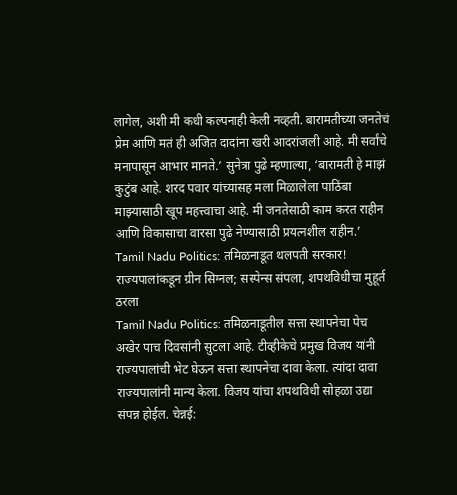लागेल, अशी मी कधी कल्पनाही केली नव्हती. बारामतीच्या जनतेचं प्रेम आणि मतं ही अजित दादांना खरी आदरांजली आहे. मी सर्वांचे मनापासून आभार मानते.’ सुनेत्रा पुढे म्हणाल्या, ‘बारामती हे माझं कुटुंब आहे. शरद पवार यांच्यासह मला मिळालेला पाठिंबा माझ्यासाठी खूप महत्त्वाचा आहे. मी जनतेसाठी काम करत राहीन आणि विकासाचा वारसा पुढे नेण्यासाठी प्रयत्नशील राहीन.’
Tamil Nadu Politics: तमिळनाडूत थलपती सरकार! राज्यपालांकडून ग्रीन सिग्नल; सस्पेन्स संपला, शपथविधीचा मुहूर्त ठरला
Tamil Nadu Politics: तमिळनाडूतील सत्ता स्थापनेचा पेच अखेर पाच दिवसांनी सुटला आहे. टीव्हीकेचे प्रमुख विजय यांनी राज्यपालांची भेट घेऊन सत्ता स्थापनेचा दावा केला. त्यांदा दावा राज्यपालांनी मान्य केला. विजय यांचा शपथविधी सोहळा उद्या संपन्न होईल. चेन्नई: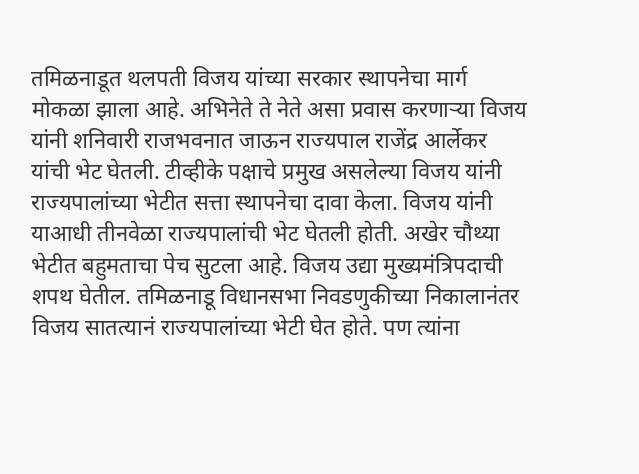तमिळनाडूत थलपती विजय यांच्या सरकार स्थापनेचा मार्ग मोकळा झाला आहे. अभिनेते ते नेते असा प्रवास करणाऱ्या विजय यांनी शनिवारी राजभवनात जाऊन राज्यपाल राजेंद्र आर्लेकर यांची भेट घेतली. टीव्हीके पक्षाचे प्रमुख असलेल्या विजय यांनी राज्यपालांच्या भेटीत सत्ता स्थापनेचा दावा केला. विजय यांनी याआधी तीनवेळा राज्यपालांची भेट घेतली होती. अखेर चौथ्या भेटीत बहुमताचा पेच सुटला आहे. विजय उद्या मुख्यमंत्रिपदाची शपथ घेतील. तमिळनाडू विधानसभा निवडणुकीच्या निकालानंतर विजय सातत्यानं राज्यपालांच्या भेटी घेत होते. पण त्यांना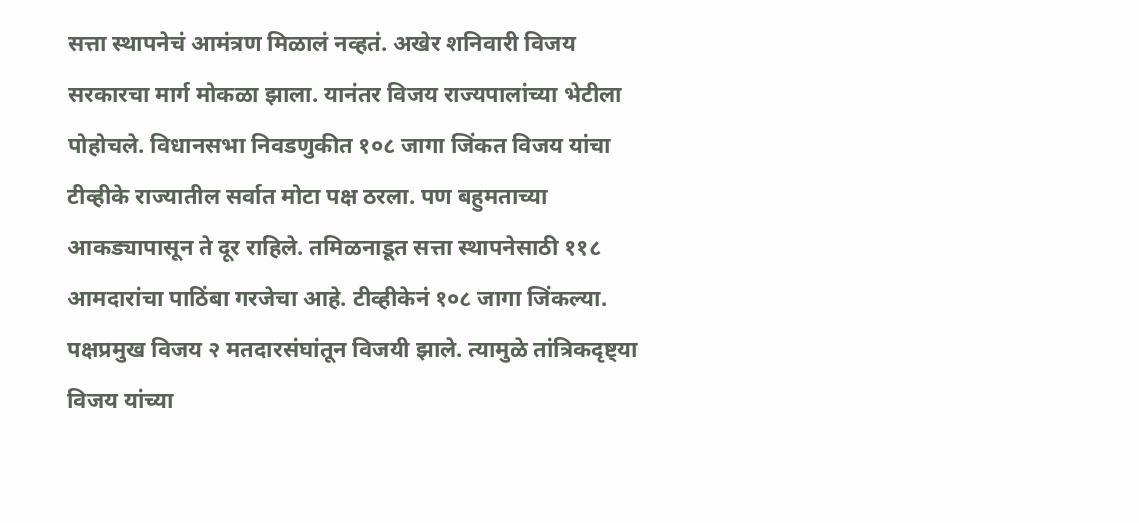सत्ता स्थापनेचं आमंत्रण मिळालं नव्हतं. अखेर शनिवारी विजय सरकारचा मार्ग मोकळा झाला. यानंतर विजय राज्यपालांच्या भेटीला पोहोचले. विधानसभा निवडणुकीत १०८ जागा जिंकत विजय यांचा टीव्हीके राज्यातील सर्वात मोटा पक्ष ठरला. पण बहुमताच्या आकड्यापासून ते दूर राहिले. तमिळनाडूत सत्ता स्थापनेसाठी ११८ आमदारांचा पाठिंबा गरजेचा आहे. टीव्हीकेनं १०८ जागा जिंकल्या. पक्षप्रमुख विजय २ मतदारसंघांतून विजयी झाले. त्यामुळे तांत्रिकदृष्ट्या विजय यांच्या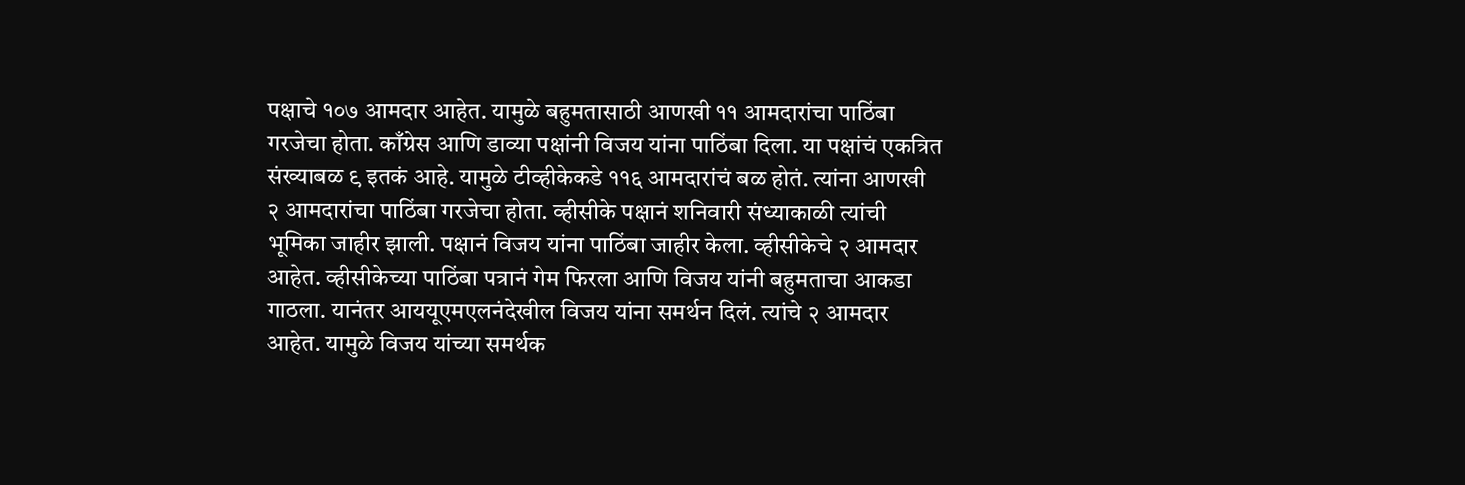पक्षाचे १०७ आमदार आहेत. यामुळे बहुमतासाठी आणखी ११ आमदारांचा पाठिंबा गरजेचा होता. काँग्रेस आणि डाव्या पक्षांनी विजय यांना पाठिंबा दिला. या पक्षांचं एकत्रित संख्याबळ ९ इतकं आहे. यामुळे टीव्हीकेकडे ११६ आमदारांचं बळ होतं. त्यांना आणखी २ आमदारांचा पाठिंबा गरजेचा होता. व्हीसीके पक्षानं शनिवारी संध्याकाळी त्यांची भूमिका जाहीर झाली. पक्षानं विजय यांना पाठिंबा जाहीर केला. व्हीसीकेचे २ आमदार आहेत. व्हीसीकेच्या पाठिंबा पत्रानं गेम फिरला आणि विजय यांनी बहुमताचा आकडा गाठला. यानंतर आययूएमएलनंदेखील विजय यांना समर्थन दिलं. त्यांचे २ आमदार आहेत. यामुळे विजय यांच्या समर्थक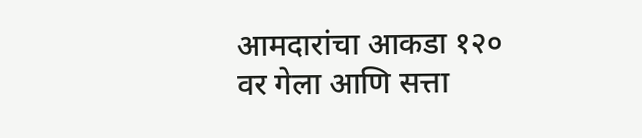आमदारांचा आकडा १२० वर गेला आणि सत्ता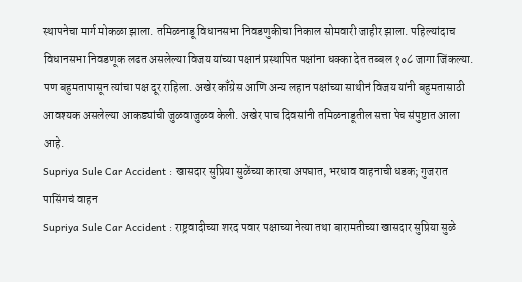स्थापनेचा मार्ग मोकळा झाला. तमिळनाडू विधानसभा निवडणुकीचा निकाल सोमवारी जाहीर झाला. पहिल्यांदाच विधानसभा निवडणूक लढत असलेल्या विजय यांच्या पक्षानं प्रस्थापित पक्षांना धक्का देत तब्बल १०८ जागा जिंकल्या. पण बहुमतापासून त्यांचा पक्ष दूर राहिला. अखेर काँग्रेस आणि अन्य लहान पक्षांच्या साथीनं विजय यांनी बहुमतासाठी आवश्यक असलेल्या आकड्यांची जुळवाजुळव केली. अखेर पाच दिवसांनी तमिळनाडूतील सत्ता पेच संपुष्टात आला आहे.
Supriya Sule Car Accident : खासदार सुप्रिया सुळेंच्या कारचा अपघात, भरधाव वाहनाची धडक; गुजरात पासिंगचं वाहन
Supriya Sule Car Accident : राष्ट्रवादीच्या शरद पवार पक्षाच्या नेत्या तथा बारामतीच्या खासदार सुप्रिया सुळे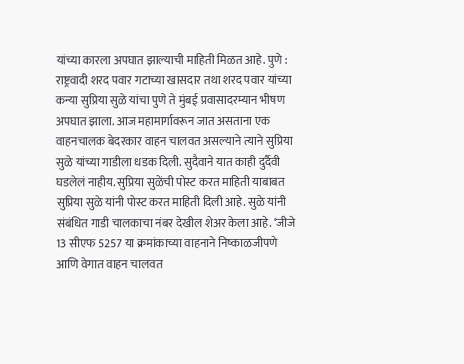यांच्या कारला अपघात झाल्याची माहिती मिळत आहे. पुणे : राष्ट्रवादी शरद पवार गटाच्या खासदार तथा शरद पवार यांच्या कन्या सुप्रिया सुळे यांचा पुणे ते मुंबई प्रवासादरम्यान भीषण अपघात झाला. आज महामार्गावरून जात असताना एक वाहनचालक बेदरकार वाहन चालवत असल्याने त्याने सुप्रिया सुळे यांच्या गाडीला धडक दिली. सुदैवाने यात काही दुर्दैवी घडलेलं नाहीय. सुप्रिया सुळेंची पोस्ट करत माहिती याबाबत सुप्रिया सुळे यांनी पोस्ट करत माहिती दिली आहे. सुळे यांनी संबंधित गाडी चालकाचा नंबर देखील शेअर केला आहे. ‘जीजे 13 सीएफ 5257 या क्रमांकाच्या वाहनाने निष्काळजीपणे आणि वेगात वाहन चालवत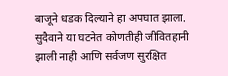बाजूने धडक दिल्याने हा अपघात झाला. सुदैवाने या घटनेत कोणतीही जीवितहानी झाली नाही आणि सर्वजण सुरक्षित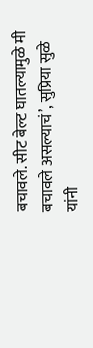बचावले. सीट बेल्ट घातल्यामुळे मी बचावले असल्याचं’, सुप्रिया सुळे यांनी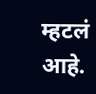म्हटलं आहे.